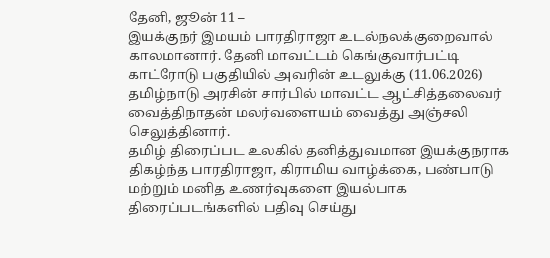தேனி, ஜூன் 11 –
இயக்குநர் இமயம் பாரதிராஜா உடல்நலக்குறைவால் காலமானார். தேனி மாவட்டம் கெங்குவார்பட்டி காட்ரோடு பகுதியில் அவரின் உடலுக்கு (11.06.2026) தமிழ்நாடு அரசின் சார்பில் மாவட்ட ஆட்சித்தலைவர் வைத்திநாதன் மலர்வளையம் வைத்து அஞ்சலி செலுத்தினார்.
தமிழ் திரைப்பட உலகில் தனித்துவமான இயக்குநராக திகழ்ந்த பாரதிராஜா, கிராமிய வாழ்க்கை, பண்பாடு மற்றும் மனித உணர்வுகளை இயல்பாக திரைப்படங்களில் பதிவு செய்து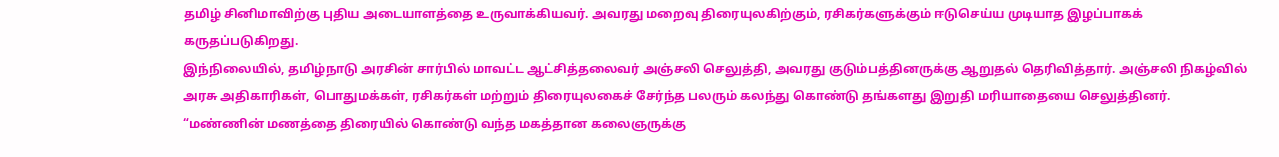தமிழ் சினிமாவிற்கு புதிய அடையாளத்தை உருவாக்கியவர். அவரது மறைவு திரையுலகிற்கும், ரசிகர்களுக்கும் ஈடுசெய்ய முடியாத இழப்பாகக் கருதப்படுகிறது.
இந்நிலையில், தமிழ்நாடு அரசின் சார்பில் மாவட்ட ஆட்சித்தலைவர் அஞ்சலி செலுத்தி, அவரது குடும்பத்தினருக்கு ஆறுதல் தெரிவித்தார். அஞ்சலி நிகழ்வில் அரசு அதிகாரிகள், பொதுமக்கள், ரசிகர்கள் மற்றும் திரையுலகைச் சேர்ந்த பலரும் கலந்து கொண்டு தங்களது இறுதி மரியாதையை செலுத்தினர்.
“மண்ணின் மணத்தை திரையில் கொண்டு வந்த மகத்தான கலைஞருக்கு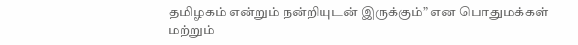தமிழகம் என்றும் நன்றியுடன் இருக்கும்” என பொதுமக்கள் மற்றும்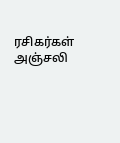ரசிகர்கள் அஞ்சலி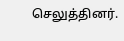செலுத்தினர்.